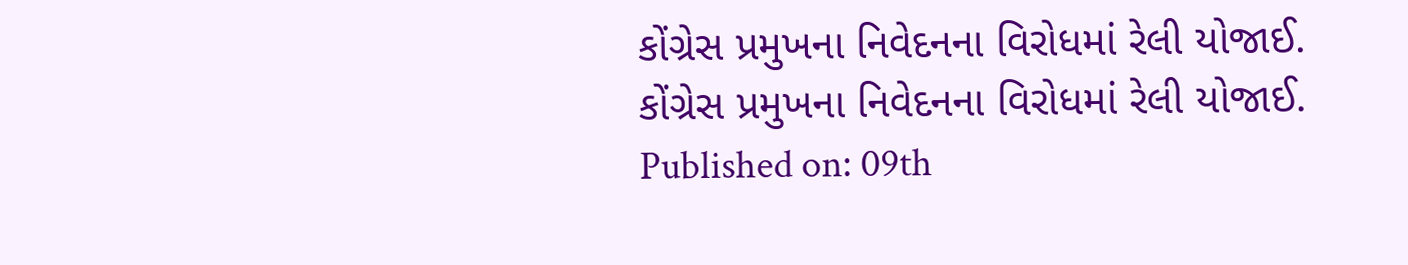કોંગ્રેસ પ્રમુખના નિવેદનના વિરોધમાં રેલી યોજાઈ.
કોંગ્રેસ પ્રમુખના નિવેદનના વિરોધમાં રેલી યોજાઈ.
Published on: 09th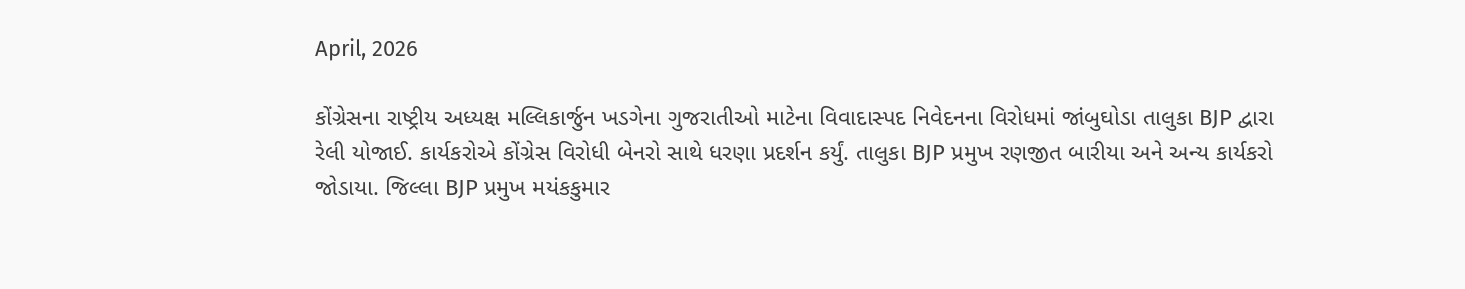April, 2026

કોંગ્રેસના રાષ્ટ્રીય અધ્યક્ષ મલ્લિકાર્જુન ખડગેના ગુજરાતીઓ માટેના વિવાદાસ્પદ નિવેદનના વિરોધમાં જાંબુઘોડા તાલુકા BJP દ્વારા રેલી યોજાઈ. કાર્યકરોએ કોંગ્રેસ વિરોધી બેનરો સાથે ધરણા પ્રદર્શન કર્યું. તાલુકા BJP પ્રમુખ રણજીત બારીયા અને અન્ય કાર્યકરો જોડાયા. જિલ્લા BJP પ્રમુખ મયંકકુમાર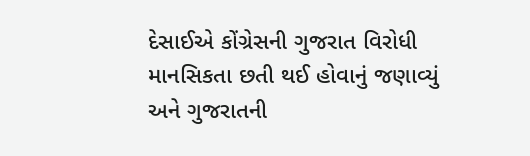દેસાઈએ કોંગ્રેસની ગુજરાત વિરોધી માનસિકતા છતી થઈ હોવાનું જણાવ્યું અને ગુજરાતની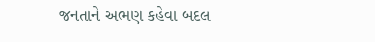જનતાને અભણ કહેવા બદલ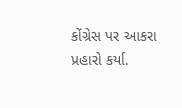કોંગ્રેસ પર આકરા પ્રહારો કર્યા.